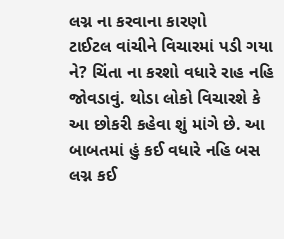લગ્ન ના કરવાના કારણો
ટાઈટલ વાંચીને વિચારમાં પડી ગયા ને? ચિંતા ના કરશો વધારે રાહ નહિ જોવડાવું. થોડા લોકો વિચારશે કે આ છોકરી કહેવા શું માંગે છે. આ બાબતમાં હું કઈ વધારે નહિ બસ લગ્ન કઈ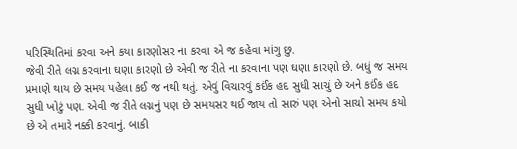પરિસ્થિતિમાં કરવા અને કયા કારણોસર ના કરવા એ જ કહેવા માંગુ છુ.
જેવી રીતે લગ્ન કરવાના ઘણા કારણો છે એવી જ રીતે ના કરવાના પણ ઘણા કારણો છે. બધું જ સમય પ્રમાણે થાય છે સમય પહેલા કઈ જ નથી થતું. એવું વિચારવું કઈંક હદ સુધી સાચું છે અને કઈંક હદ સુધી ખોટું પણ. એવી જ રીતે લગ્નનું પણ છે સમયસર થઈ જાય તો સારું પણ એનો સાચો સમય કયો છે એ તમારે નક્કી કરવાનું. બાકી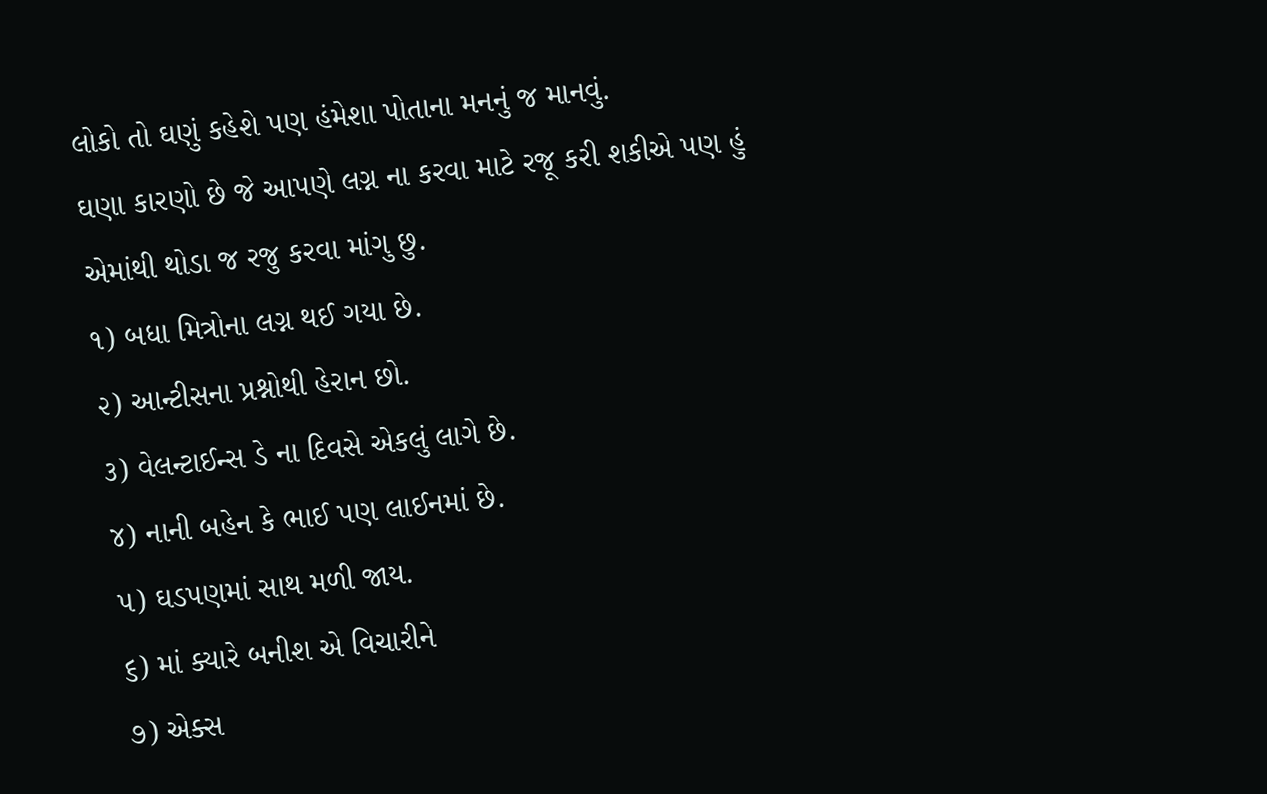લોકો તો ઘણું કહેશે પણ હંમેશા પોતાના મનનું જ માનવું.
ઘણા કારણો છે જે આપણે લગ્ન ના કરવા માટે રજૂ કરી શકીએ પણ હું એમાંથી થોડા જ રજુ કરવા માંગુ છુ.
૧) બધા મિત્રોના લગ્ન થઈ ગયા છે.
૨) આન્ટીસના પ્રશ્નોથી હેરાન છો.
૩) વેલન્ટાઈન્સ ડે ના દિવસે એકલું લાગે છે.
૪) નાની બહેન કે ભાઈ પણ લાઈનમાં છે.
૫) ઘડપણમાં સાથ મળી જાય.
૬) માં ક્યારે બનીશ એ વિચારીને
૭) એક્સ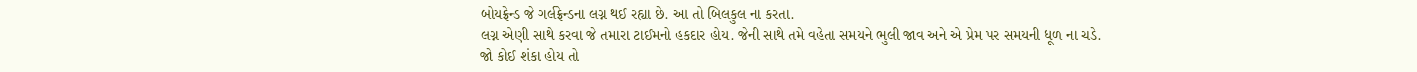બોયફ્રેન્ડ જે ગર્લફ્રેન્ડના લગ્ન થઈ રહ્યા છે. આ તો બિલકુલ ના કરતા.
લગ્ન એણી સાથે કરવા જે તમારા ટાઈમનો હકદાર હોય. જેની સાથે તમે વહેતા સમયને ભુલી જાવ અને એ પ્રેમ પર સમયની ધૂળ ના ચડે.
જો કોઈ શંકા હોય તો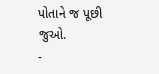પોતાને જ પૂછી જુઓ.
-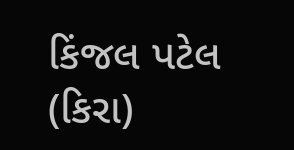કિંજલ પટેલ (કિરા)